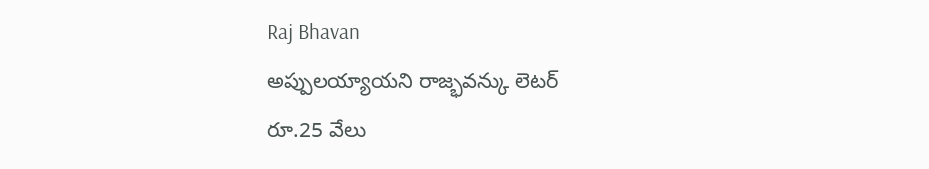Raj Bhavan
అప్పులయ్యాయని రాజ్భవన్కు లెటర్
రూ.25 వేలు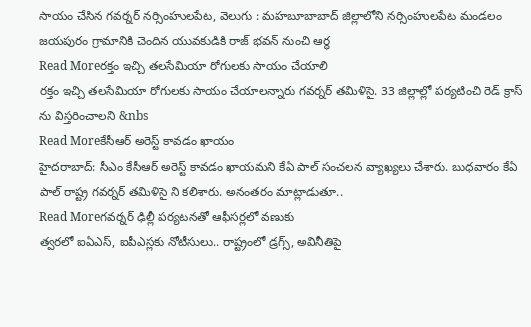సాయం చేసిన గవర్నర్ నర్సింహులపేట, వెలుగు : మహబూబాబాద్ జిల్లాలోని నర్సింహులపేట మండలం జయపురం గ్రామానికి చెందిన యువకుడికి రాజ్ భవన్ నుంచి ఆర్థ
Read Moreరక్తం ఇచ్చి తలసేమియా రోగులకు సాయం చేయాలి
రక్తం ఇచ్చి తలసేమియా రోగులకు సాయం చేయాలన్నారు గవర్నర్ తమిళిసై. 33 జిల్లాల్లో పర్యటించి రెడ్ క్రాస్ ను విస్తరించాలని &nbs
Read Moreకేసీఆర్ అరెస్ట్ కావడం ఖాయం
హైదరాబాద్: సీఎం కేసీఆర్ అరెస్ట్ కావడం ఖాయమని కేఏ పాల్ సంచలన వ్యాఖ్యలు చేశారు. బుధవారం కేఏ పాల్ రాష్ట్ర గవర్నర్ తమిళిసై ని కలిశారు. అనంతరం మాట్లాడుతూ..
Read Moreగవర్నర్ ఢిల్లీ పర్యటనతో ఆఫీసర్లలో వణుకు
త్వరలో ఐఏఎస్, ఐపీఎస్లకు నోటీసులు.. రాష్ట్రంలో డ్రగ్స్, అవినీతిపై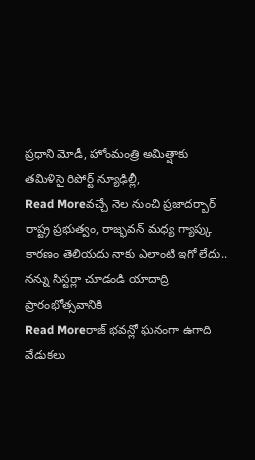ప్రధాని మోడీ, హోంమంత్రి అమిత్షాకు తమిళిసై రిపోర్ట్ న్యూఢిల్లీ,
Read Moreవచ్చే నెల నుంచి ప్రజాదర్బార్
రాష్ట్ర ప్రభుత్వం, రాజ్భవన్ మధ్య గ్యాప్కు కారణం తెలియదు నాకు ఎలాంటి ఇగో లేదు.. నన్ను సిస్టర్లా చూడండి యాదాద్రి ప్రారంభోత్సవానికి
Read Moreరాజ్ భవన్లో ఘనంగా ఉగాది వేడుకలు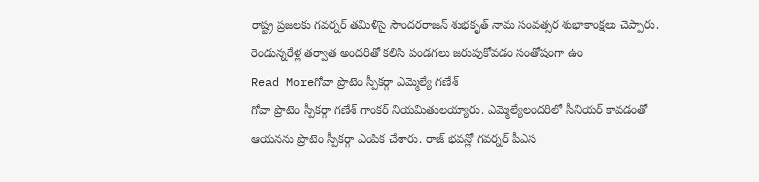రాష్ట్ర ప్రజలకు గవర్నర్ తమిళిసై సౌందరరాజన్ శుభకృత్ నామ సంవత్సర శుభాకాంక్షలు చెప్పారు. రెండున్నరేళ్ల తర్వాత అందరితో కలిసి పండగలు జరుపుకోవడం సంతోషంగా ఉం
Read Moreగోవా ప్రొటెం స్పీకర్గా ఎమ్మెల్యే గణేశ్
గోవా ప్రొటెం స్పీకర్గా గణేశ్ గాంకర్ నియమితులయ్యారు. ఎమ్మెల్యేలందరిలో సీనియర్ కావడంతో ఆయనను ప్రొటెం స్పీకర్గా ఎంపిక చేశారు. రాజ్ భవన్లో గవర్నర్ పీఎస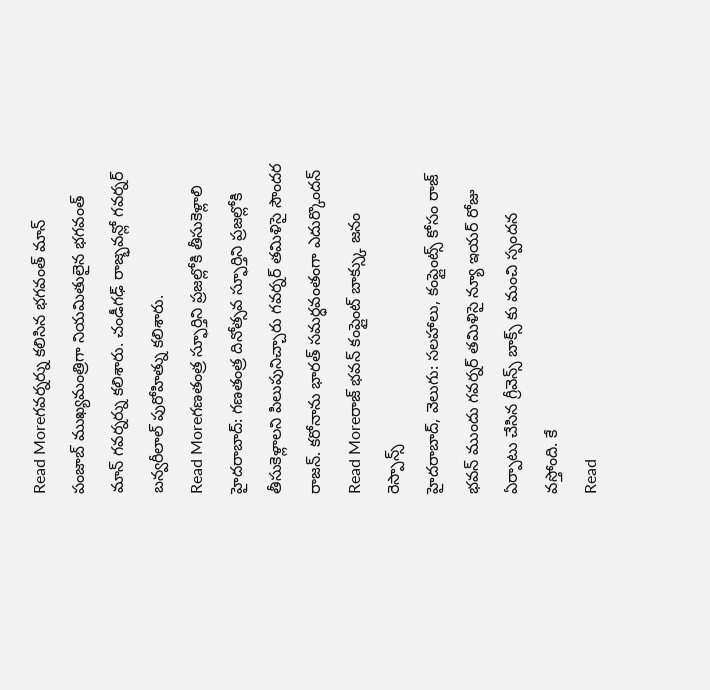Read Moreగవర్నర్ను కలిసిన భగవంత్ మాన్
పంజాబ్ ముఖ్యమంత్రిగా నియమితులైన భగవంత్ మాన్ గవర్నర్ను కలిశారు. చండీగఢ్ రాజ్భవన్లో గవర్నర్ బన్వరీలాల్ పురోహిత్ను కలిశారు.
Read Moreగణతంత్ర స్ఫూర్తిని ప్రజల్లోకి తీసుకెళ్లాలి
హైదరాబాద్: గణతంత్ర దినోత్సవ స్ఫూర్తిని ప్రజల్లోకి తీసుకెళ్లాలని పిలుపునిచ్చారు గవర్నర్ తమిళిసై సౌందర రాజన్. కరోనాను భారత్ సమర్ధవంతంగా ఎదుర్కొందన్
Read Moreరాజ్ భవన్ కంప్లైంట్ బాక్స్కు జనం రెస్పాన్స్
హైదరాబాద్, వెలుగు: సలహాలు, కంప్లైంట్స్ కోసం రాజ్ భవన్ ముందు గవర్నర్ తమిళిసై న్యూ ఇయర్ రోజు ఏర్పాటు చేసిన గ్రీవెన్స్ బాక్స్ కు మంచి స్పందన వస్తోంది. కే
Read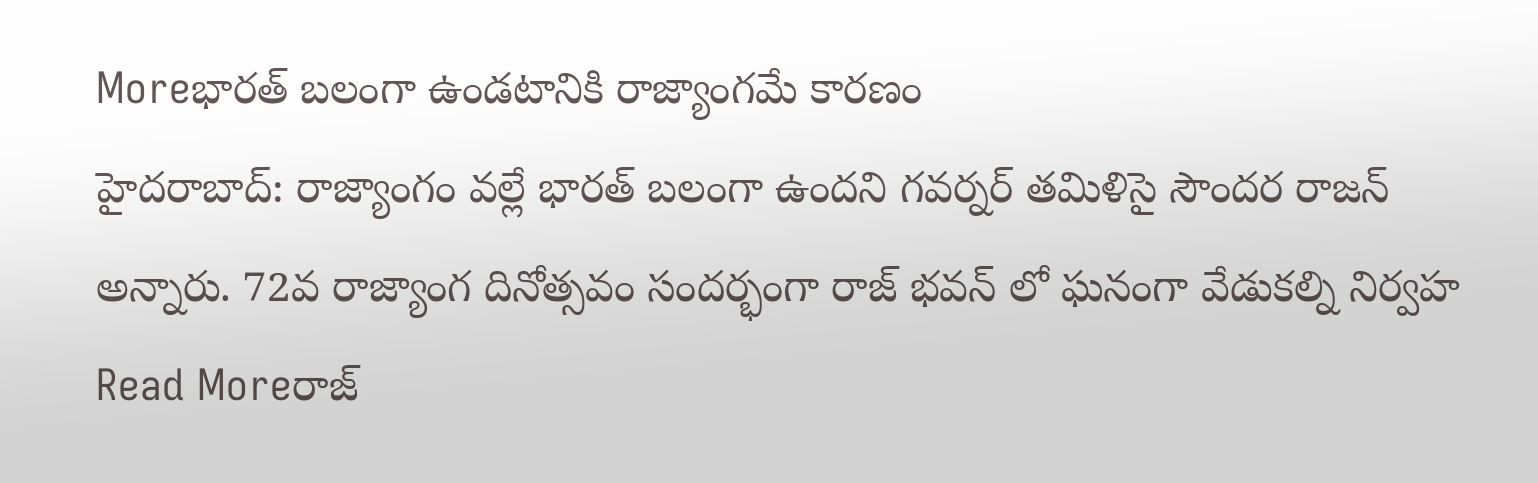Moreభారత్ బలంగా ఉండటానికి రాజ్యాంగమే కారణం
హైదరాబాద్: రాజ్యాంగం వల్లే భారత్ బలంగా ఉందని గవర్నర్ తమిళిసై సౌందర రాజన్ అన్నారు. 72వ రాజ్యాంగ దినోత్సవం సందర్భంగా రాజ్ భవన్ లో ఘనంగా వేడుకల్ని నిర్వహ
Read Moreరాజ్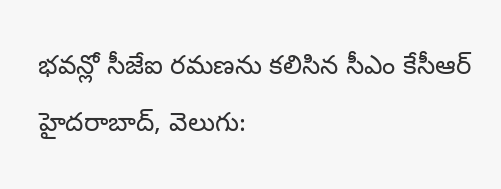భవన్లో సీజేఐ రమణను కలిసిన సీఎం కేసీఆర్
హైదరాబాద్, వెలుగు: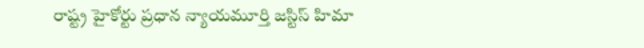రాష్ట్ర హైకోర్టు ప్రధాన న్యాయమూర్తి జస్టిస్ హిమా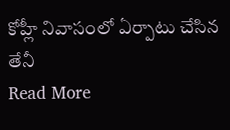కోహ్లీ నివాసంలో ఏర్పాటు చేసిన తేనీ
Read More